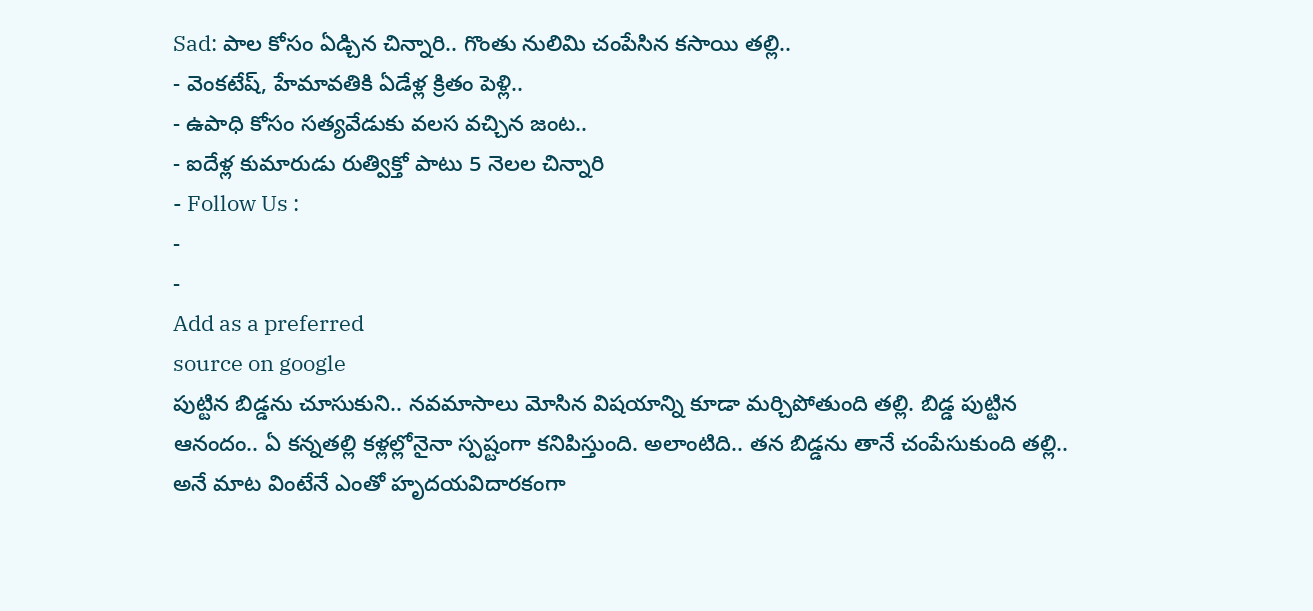Sad: పాల కోసం ఏడ్చిన చిన్నారి.. గొంతు నులిమి చంపేసిన కసాయి తల్లి..
- వెంకటేష్, హేమావతికి ఏడేళ్ల క్రితం పెళ్లి..
- ఉపాధి కోసం సత్యవేడుకు వలస వచ్చిన జంట..
- ఐదేళ్ల కుమారుడు రుత్విక్తో పాటు 5 నెలల చిన్నారి
- Follow Us :
-
-
Add as a preferred
source on google
పుట్టిన బిడ్డను చూసుకుని.. నవమాసాలు మోసిన విషయాన్ని కూడా మర్చిపోతుంది తల్లి. బిడ్డ పుట్టిన ఆనందం.. ఏ కన్నతల్లి కళ్లల్లోనైనా స్పష్టంగా కనిపిస్తుంది. అలాంటిది.. తన బిడ్డను తానే చంపేసుకుంది తల్లి.. అనే మాట వింటేనే ఎంతో హృదయవిదారకంగా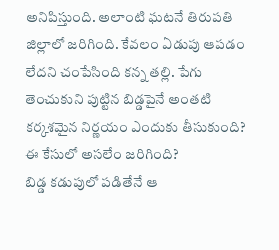అనిపిస్తుంది. అలాంటి ఘటనే తిరుపతి జిల్లాలో జరిగింది. కేవలం ఏడుపు ఆపడం లేదని చంపేసింది కన్న తల్లి. పేగు తెంచుకుని పుట్టిన బిడ్డపైనే అంతటి కర్కశమైన నిర్ణయం ఎందుకు తీసుకుంది? ఈ కేసులో అసలేం జరిగింది?
బిడ్డ కడుపులో పడితేనే ఆ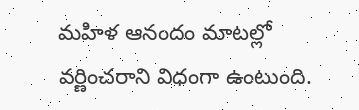మహిళ ఆనందం మాటల్లో వర్ణించరాని విధంగా ఉంటుంది.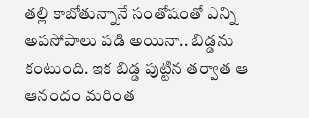తల్లి కాబోతున్నానే సంతోషంతో ఎన్ని అపసోపాలు పడి అయినా.. బిడ్డను కంటుంది. ఇక బిడ్డ పుట్టిన తర్వాత ఆ ఆనందం మరింత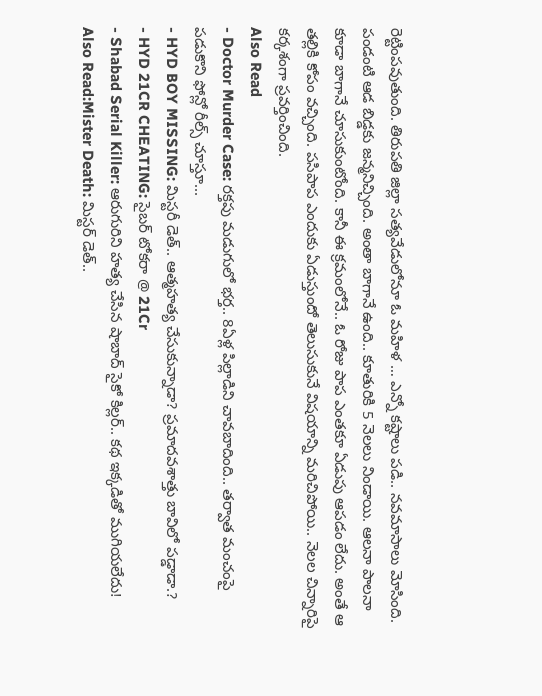రెట్టింపవుతుంది. తిరుపతి జిల్లా సత్యవేడులోనూ ఓ మహిళ … ఎన్నో కష్టాలు పడి.. నవమాసాలు మోసింది. పండంటి ఆడ బిడ్డకు జన్మనిచ్చింది. అంతా బాగానే ఉంది.. కూతురికి 5 నెలలు నిండాయి. ఆలనా పాలనా కూడా బాగానే చూసుకుంటోంది. కానీ ఈ క్రమంలోనే.. ఓ రోజు పాప ఎంతకూ ఏడుపు ఆపడం లేదు. అంతే ఆ తల్లికి కోపం వచ్చింది. పసిపాప ఎందుకు ఏడుస్తుందో తెలుసుకునే విషయాన్ని మరిచిపోయి.. నెలల చిన్నారిపై కర్కశంగా ప్రవర్తించింది.
Also Read
- Doctor Murder Case: రక్తపు మడుగులో భర్త.. 8ఏళ్ల పిల్లాడిని చావబాదింది.. తర్వాత మంచంపై పడుకొని ఫోన్లో రీల్స్ చూస్తూ...
- HYD BOY MISSING: మిస్టరీ డెత్.. ఆత్మహత్య చేసుకున్నాడా? ప్రమాదవశాత్తు బావిలో పడ్డాడా.?
- HYD 21CR CHEATING: సైబర్ టోకరా @ 21Cr
- Shabad Serial Killer: ఆరుగురిని హత్య చేసిన షాబాద్ సైకో కిల్లర్.. కథ ఇక్కడితో ముగియలేదు!
Also Read:Mister Death: మిస్టర్ డెత్..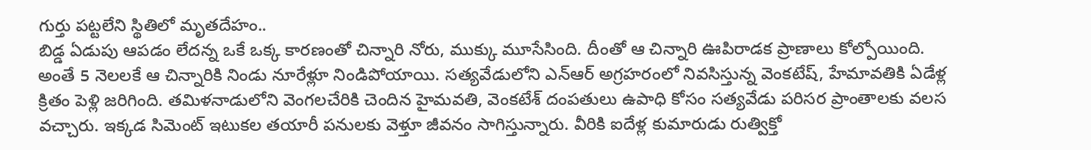గుర్తు పట్టలేని స్థితిలో మృతదేహం..
బిడ్డ ఏడుపు ఆపడం లేదన్న ఒకే ఒక్క కారణంతో చిన్నారి నోరు, ముక్కు మూసేసింది. దీంతో ఆ చిన్నారి ఊపిరాడక ప్రాణాలు కోల్పోయింది. అంతే 5 నెలలకే ఆ చిన్నారికి నిండు నూరేళ్లూ నిండిపోయాయి. సత్యవేడులోని ఎన్ఆర్ అగ్రహరంలో నివసిస్తున్న వెంకటేష్, హేమావతికి ఏడేళ్ల క్రితం పెళ్లి జరిగింది. తమిళనాడులోని వెంగలచేరికి చెందిన హైమవతి, వెంకటేశ్ దంపతులు ఉపాధి కోసం సత్యవేడు పరిసర ప్రాంతాలకు వలస వచ్చారు. ఇక్కడ సిమెంట్ ఇటుకల తయారీ పనులకు వెళ్తూ జీవనం సాగిస్తున్నారు. వీరికి ఐదేళ్ల కుమారుడు రుత్విక్తో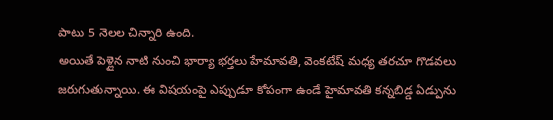పాటు 5 నెలల చిన్నారి ఉంది.
అయితే పెళ్లైన నాటి నుంచి భార్యా భర్తలు హేమావతి, వెంకటేష్ మధ్య తరచూ గొడవలు జరుగుతున్నాయి. ఈ విషయంపై ఎప్పుడూ కోపంగా ఉండే హైమావతి కన్నబిడ్డ ఏడ్పును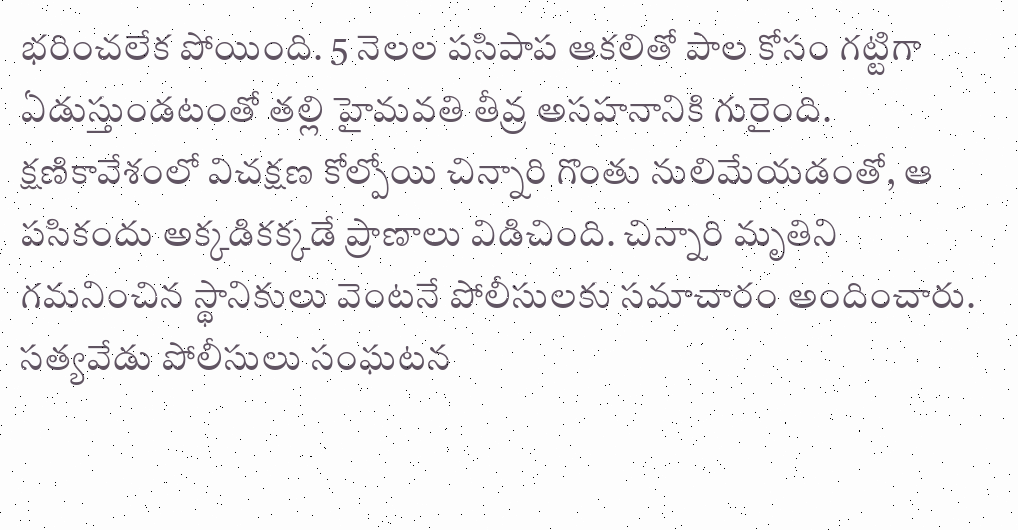భరించలేక పోయింది. 5 నెలల పసిపాప ఆకలితో పాల కోసం గట్టిగా ఏడుస్తుండటంతో తల్లి హైమవతి తీవ్ర అసహనానికి గురైంది. క్షణికావేశంలో విచక్షణ కోల్పోయి చిన్నారి గొంతు నులిమేయడంతో, ఆ పసికందు అక్కడికక్కడే ప్రాణాలు విడిచింది. చిన్నారి మృతిని గమనించిన స్థానికులు వెంటనే పోలీసులకు సమాచారం అందించారు. సత్యవేడు పోలీసులు సంఘటన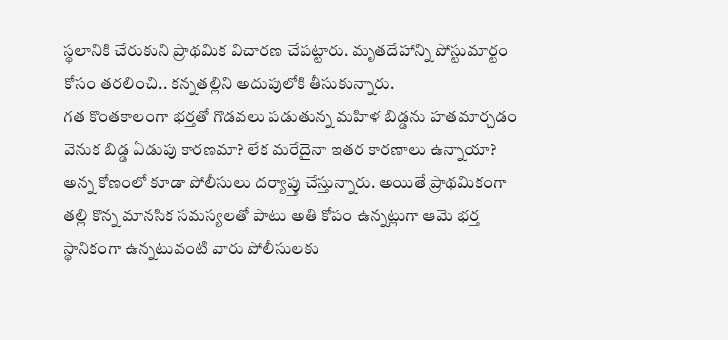స్థలానికి చేరుకుని ప్రాథమిక విచారణ చేపట్టారు. మృతదేహాన్ని పోస్టుమార్టం కోసం తరలించి.. కన్నతల్లిని అదుపులోకి తీసుకున్నారు.
గత కొంతకాలంగా భర్తతో గొడవలు పడుతున్న మహిళ బిడ్డను హతమార్చడం వెనుక బిడ్డ ఏడుపు కారణమా? లేక మరేదైనా ఇతర కారణాలు ఉన్నాయా? అన్న కోణంలో కూడా పోలీసులు దర్యాప్తు చేస్తున్నారు. అయితే ప్రాథమికంగా తల్లి కొన్న మానసిక సమస్యలతో పాటు అతి కోపం ఉన్నట్లుగా ఆమె భర్త స్థానికంగా ఉన్నటువంటి వారు పోలీసులకు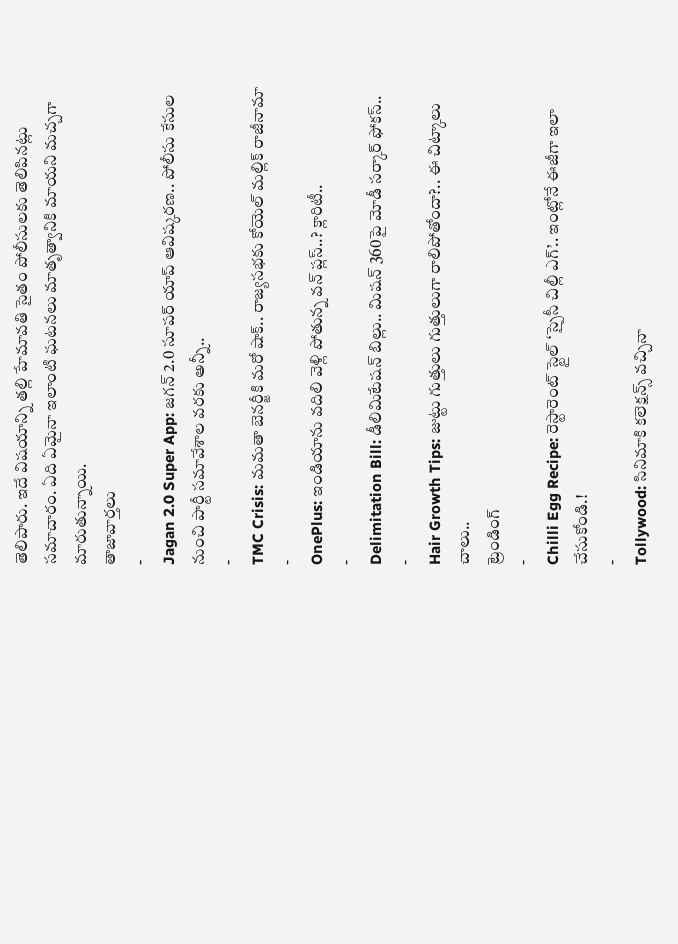తెలిపారు. ఇదే విషయాన్ని తల్లి హేమావతి సైతం పోలీసులకు తెలిపినట్లు సమాచారం. ఏది ఏమైనా ఇలాంటి ఘటనలు మాతృత్వానికి మాయని మచ్చగా మారుతున్నాయి.
తాజావార్తలు
-
Jagan 2.0 Super App: జగన్ 2.0 సూపర్ యాప్ ఆవిష్కరణ.. పోలీసు కేసుల నుంచి పార్టీ సమావేశాల వరకు అన్నీ..
-
TMC Crisis: మమతా బెనర్జీకి మరో షాక్.. రాజ్యసభకు కోయెల్ మల్లిక్ రాజీనామా
-
OnePlus: ఇండియాను వదిలి వెళ్లి పోతున్న వన్ ప్లస్..? క్లారిటీ..
-
Delimitation Bill: డీలిమిటేషన్ బిల్లు.. మిషన్ 360పై మోడీ సర్కార్ ఫోకస్..
-
Hair Growth Tips: జుట్టు గుత్తులు గుత్తులుగా రాలిపోతోందా?.. ఈ చిట్కాలు చాలు..
ట్రెండింగ్
-
Chilli Egg Recipe: రెస్టారెంట్ స్టైల్ ‘స్పైసీ చిల్లీ ఎగ్’.. ఇంట్లోనే ఈజీగా ఇలా చేసుకోండి.!
-
Tollywood: సినిమాకి కలెక్షన్స్ వచ్చినా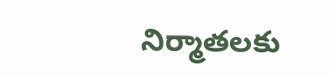నిర్మాతలకు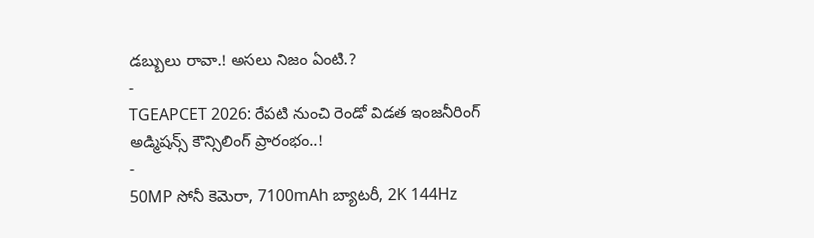డబ్బులు రావా.! అసలు నిజం ఏంటి.?
-
TGEAPCET 2026: రేపటి నుంచి రెండో విడత ఇంజనీరింగ్ అడ్మిషన్స్ కౌన్సిలింగ్ ప్రారంభం..!
-
50MP సోనీ కెమెరా, 7100mAh బ్యాటరీ, 2K 144Hz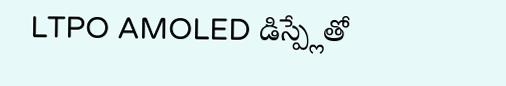LTPO AMOLED డిస్ప్లేతో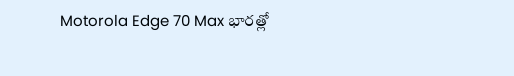Motorola Edge 70 Max భారత్లో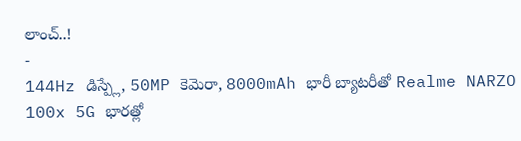లాంచ్..!
-
144Hz డిస్ప్లే, 50MP కెమెరా, 8000mAh భారీ బ్యాటరీతో Realme NARZO 100x 5G భారత్లో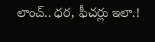లాంచ్.. ధర, ఫీచర్లు ఇలా.!